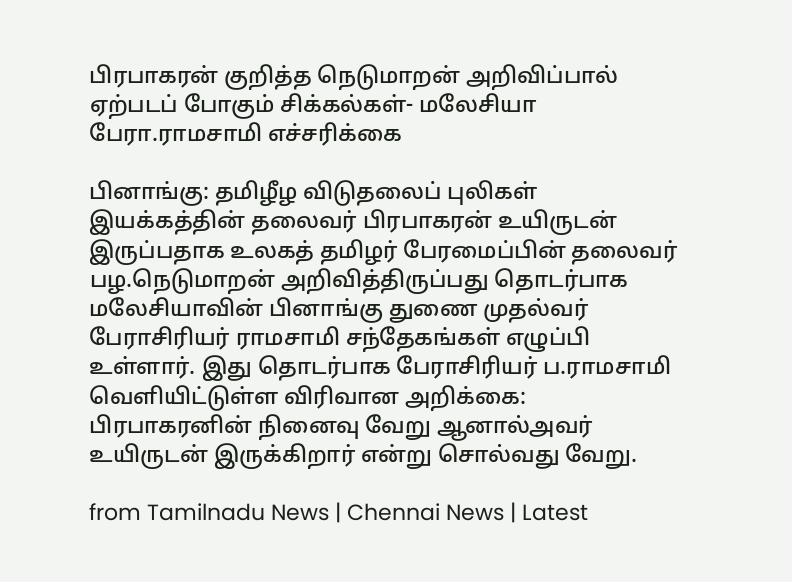பிரபாகரன் குறித்த நெடுமாறன் அறிவிப்பால் ஏற்படப் போகும் சிக்கல்கள்- மலேசியா பேரா.ராமசாமி எச்சரிக்கை

பினாங்கு: தமிழீழ விடுதலைப் புலிகள் இயக்கத்தின் தலைவர் பிரபாகரன் உயிருடன் இருப்பதாக உலகத் தமிழர் பேரமைப்பின் தலைவர் பழ.நெடுமாறன் அறிவித்திருப்பது தொடர்பாக மலேசியாவின் பினாங்கு துணை முதல்வர் பேராசிரியர் ராமசாமி சந்தேகங்கள் எழுப்பி உள்ளார். இது தொடர்பாக பேராசிரியர் ப.ராமசாமி வெளியிட்டுள்ள விரிவான அறிக்கை: பிரபாகரனின் நினைவு வேறு ஆனால்அவர் உயிருடன் இருக்கிறார் என்று சொல்வது வேறு.

from Tamilnadu News | Chennai News | Latest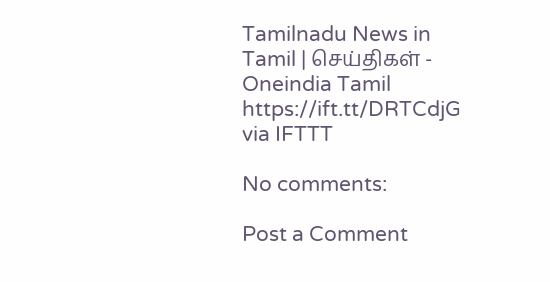Tamilnadu News in Tamil | செய்திகள் - Oneindia Tamil https://ift.tt/DRTCdjG
via IFTTT

No comments:

Post a Comment